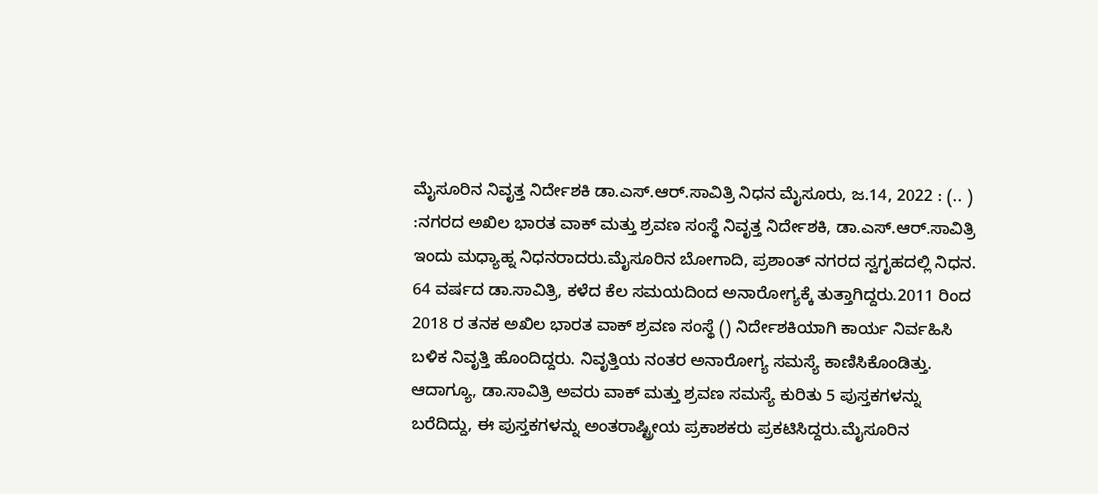ಮೈಸೂರಿನ ನಿವೃತ್ತ ನಿರ್ದೇಶಕಿ ಡಾ.ಎಸ್.ಆರ್.ಸಾವಿತ್ರಿ ನಿಧನ ಮೈಸೂರು, ಜ.14, 2022 : (.. ) :ನಗರದ ಅಖಿಲ ಭಾರತ ವಾಕ್ ಮತ್ತು ಶ್ರವಣ ಸಂಸ್ಥೆ ನಿವೃತ್ತ ನಿರ್ದೇಶಕಿ, ಡಾ.ಎಸ್.ಆರ್.ಸಾವಿತ್ರಿ ಇಂದು ಮಧ್ಯಾಹ್ನ ನಿಧನರಾದರು.ಮೈಸೂರಿನ ಬೋಗಾದಿ, ಪ್ರಶಾಂತ್ ನಗರದ ಸ್ವಗೃಹದಲ್ಲಿ ನಿಧನ. 64 ವರ್ಷದ ಡಾ.ಸಾವಿತ್ರಿ, ಕಳೆದ ಕೆಲ ಸಮಯದಿಂದ ಅನಾರೋಗ್ಯಕ್ಕೆ ತುತ್ತಾಗಿದ್ದರು.2011 ರಿಂದ 2018 ರ ತನಕ ಅಖಿಲ ಭಾರತ ವಾಕ್ ಶ್ರವಣ ಸಂಸ್ಥೆ () ನಿರ್ದೇಶಕಿಯಾಗಿ ಕಾರ್ಯ ನಿರ್ವಹಿಸಿ ಬಳಿಕ ನಿವೃತ್ತಿ ಹೊಂದಿದ್ದರು. ನಿವೃತ್ತಿಯ ನಂತರ ಅನಾರೋಗ್ಯ ಸಮಸ್ಯೆ ಕಾಣಿಸಿಕೊಂಡಿತ್ತು. ಆದಾಗ್ಯೂ, ಡಾ.ಸಾವಿತ್ರಿ ಅವರು ವಾಕ್ ಮತ್ತು ಶ್ರವಣ ಸಮಸ್ಯೆ ಕುರಿತು 5 ಪುಸ್ತಕಗಳನ್ನು ಬರೆದಿದ್ದು, ಈ ಪುಸ್ತಕಗಳನ್ನು ಅಂತರಾಷ್ಟ್ರೀಯ ಪ್ರಕಾಶಕರು ಪ್ರಕಟಿಸಿದ್ದರು.ಮೈಸೂರಿನ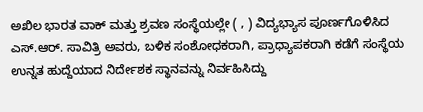ಅಖಿಲ ಭಾರತ ವಾಕ್ ಮತ್ತು ಶ್ರವಣ ಸಂಸ್ಥೆಯಲ್ಲೇ ( , ) ವಿದ್ಯಭ್ಯಾಸ ಪೂರ್ಣಗೊಳಿಸಿದ ಎಸ್.ಆರ್. ಸಾವಿತ್ರಿ ಅವರು, ಬಳಿಕ ಸಂಶೋಧಕರಾಗಿ, ಪ್ರಾಧ್ಯಾಪಕರಾಗಿ ಕಡೆಗೆ ಸಂಸ್ಥೆಯ ಉನ್ನತ ಹುದ್ದೆಯಾದ ನಿರ್ದೇಶಕ ಸ್ಥಾನವನ್ನು ನಿರ್ವಹಿಸಿದ್ದು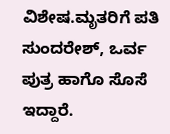ವಿಶೇಷ.ಮೃತರಿಗೆ ಪತಿ ಸುಂದರೇಶ್, ಒರ್ವ ಪುತ್ರ ಹಾಗೊ ಸೊಸೆ ಇದ್ದಾರೆ.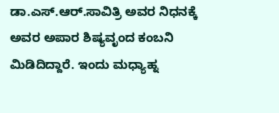ಡಾ.ಎಸ್.ಆರ್.ಸಾವಿತ್ರಿ ಅವರ ನಿಧನಕ್ಕೆ ಅವರ ಅಪಾರ ಶಿಷ್ಯವೃಂದ ಕಂಬನಿ ಮಿಡಿದಿದ್ದಾರೆ. ಇಂದು ಮಧ್ಯಾಹ್ನ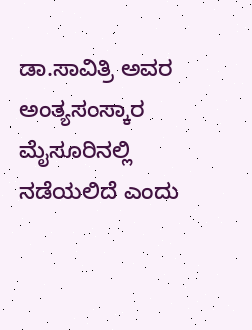ಡಾ.ಸಾವಿತ್ರಿ ಅವರ ಅಂತ್ಯಸಂಸ್ಕಾರ ಮೈಸೂರಿನಲ್ಲಿ ನಡೆಯಲಿದೆ ಎಂದು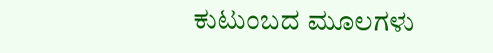ಕುಟುಂಬದ ಮೂಲಗಳು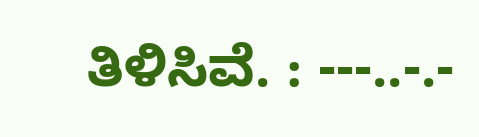ತಿಳಿಸಿವೆ. : ---..-.-